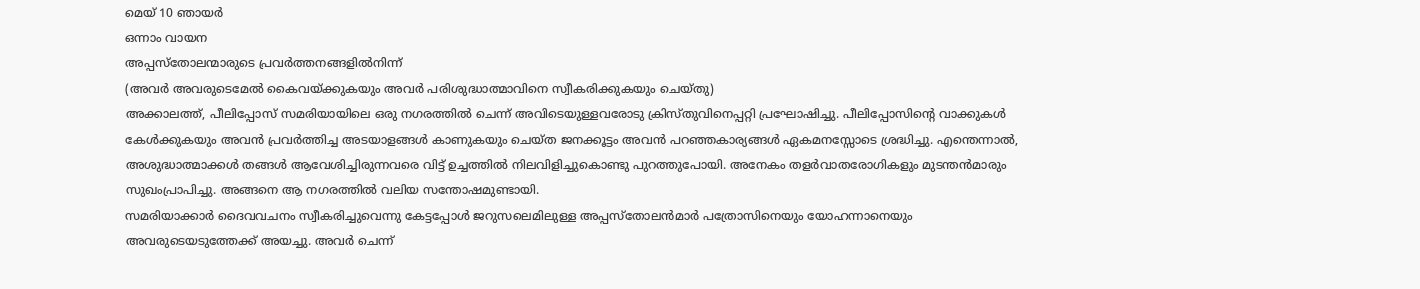മെയ് 10 ഞായർ
ഒന്നാം വായന
അപ്പസ്തോലന്മാരുടെ പ്രവർത്തനങ്ങളിൽനിന്ന്
(അവർ അവരുടെമേൽ കൈവയ്ക്കുകയും അവർ പരിശുദ്ധാത്മാവിനെ സ്വീകരിക്കുകയും ചെയ്തു)
അക്കാലത്ത്, പീലിപ്പോസ് സമരിയായിലെ ഒരു നഗരത്തിൽ ചെന്ന് അവിടെയുള്ളവരോടു ക്രിസ്തുവിനെപ്പറ്റി പ്രഘോഷിച്ചു. പീലിപ്പോസിന്റെ വാക്കുകൾ കേൾക്കുകയും അവൻ പ്രവർത്തിച്ച അടയാളങ്ങൾ കാണുകയും ചെയ്ത ജനക്കൂട്ടം അവൻ പറഞ്ഞകാര്യങ്ങൾ ഏകമനസ്സോടെ ശ്രദ്ധിച്ചു. എന്തെന്നാൽ, അശുദ്ധാത്മാക്കൾ തങ്ങൾ ആവേശിച്ചിരുന്നവരെ വിട്ട് ഉച്ചത്തിൽ നിലവിളിച്ചുകൊണ്ടു പുറത്തുപോയി. അനേകം തളർവാതരോഗികളും മുടന്തൻമാരും സുഖംപ്രാപിച്ചു. അങ്ങനെ ആ നഗരത്തിൽ വലിയ സന്തോഷമുണ്ടായി.
സമരിയാക്കാർ ദൈവവചനം സ്വീകരിച്ചുവെന്നു കേട്ടപ്പോൾ ജറുസലെമിലുള്ള അപ്പസ്തോലൻമാർ പത്രോസിനെയും യോഹന്നാനെയും അവരുടെയടുത്തേക്ക് അയച്ചു. അവർ ചെന്ന്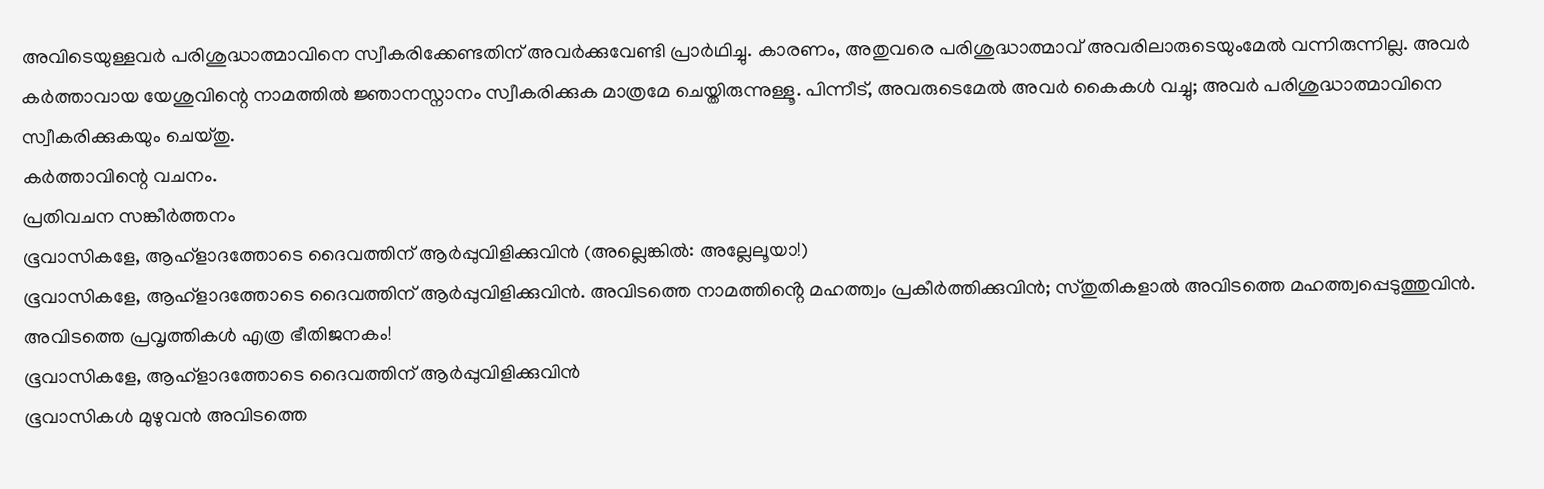അവിടെയുള്ളവർ പരിശുദ്ധാത്മാവിനെ സ്വീകരിക്കേണ്ടതിന് അവർക്കുവേണ്ടി പ്രാർഥിച്ചു. കാരണം, അതുവരെ പരിശുദ്ധാത്മാവ് അവരിലാരുടെയുംമേൽ വന്നിരുന്നില്ല. അവർ കർത്താവായ യേശുവിന്റെ നാമത്തിൽ ജ്ഞാനസ്നാനം സ്വീകരിക്കുക മാത്രമേ ചെയ്തിരുന്നുള്ളൂ. പിന്നീട്, അവരുടെമേൽ അവർ കൈകൾ വച്ചു; അവർ പരിശുദ്ധാത്മാവിനെ സ്വീകരിക്കുകയും ചെയ്തു.
കർത്താവിന്റെ വചനം.
പ്രതിവചന സങ്കീർത്തനം
ഭൂവാസികളേ, ആഹ്ളാദത്തോടെ ദൈവത്തിന് ആർപ്പുവിളിക്കുവിൻ (അല്ലെങ്കിൽ: അല്ലേലൂയാ!)
ഭൂവാസികളേ, ആഹ്ളാദത്തോടെ ദൈവത്തിന് ആർപ്പുവിളിക്കുവിൻ. അവിടത്തെ നാമത്തിൻ്റെ മഹത്ത്വം പ്രകീർത്തിക്കുവിൻ; സ്തുതികളാൽ അവിടത്തെ മഹത്ത്വപ്പെടുത്തുവിൻ. അവിടത്തെ പ്രവൃത്തികൾ എത്ര ഭീതിജനകം!
ഭൂവാസികളേ, ആഹ്ളാദത്തോടെ ദൈവത്തിന് ആർപ്പുവിളിക്കുവിൻ
ഭൂവാസികൾ മുഴുവൻ അവിടത്തെ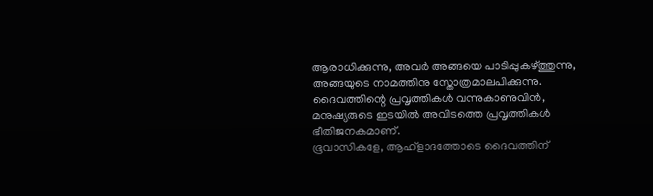ആരാധിക്കുന്നു, അവർ അങ്ങയെ പാടിപ്പുകഴ്ത്തുന്നു, അങ്ങയുടെ നാമത്തിനു സ്തോത്രമാലപിക്കുന്നു. ദൈവത്തിന്റെ പ്രവൃത്തികൾ വന്നുകാണുവിൻ, മനുഷ്യരുടെ ഇടയിൽ അവിടത്തെ പ്രവൃത്തികൾ ഭീതിജനകമാണ്.
ഭൂവാസികളേ, ആഹ്ളാദത്തോടെ ദൈവത്തിന്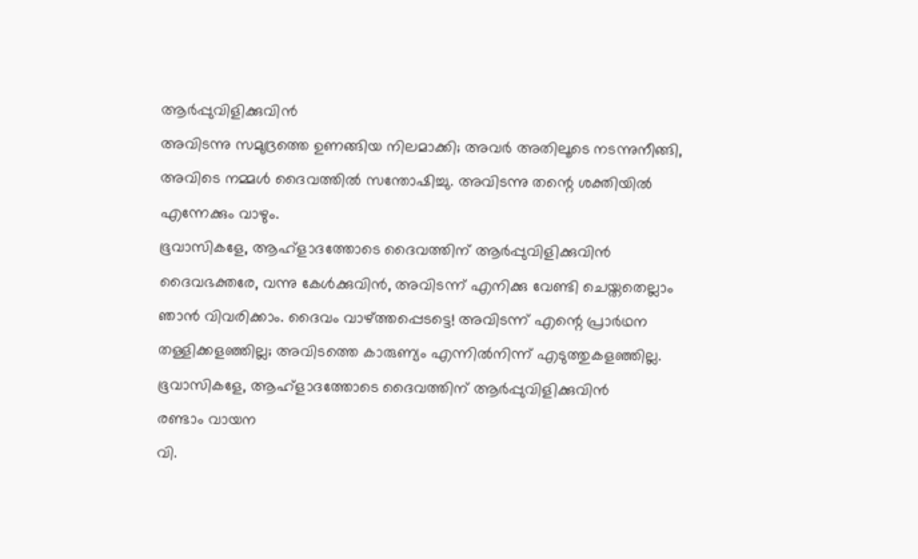ആർപ്പുവിളിക്കുവിൻ
അവിടന്നു സമുദ്രത്തെ ഉണങ്ങിയ നിലമാക്കി; അവർ അതിലൂടെ നടന്നുനീങ്ങി, അവിടെ നമ്മൾ ദൈവത്തിൽ സന്തോഷിച്ചു. അവിടന്നു തന്റെ ശക്തിയിൽ എന്നേക്കും വാഴും.
ഭൂവാസികളേ, ആഹ്ളാദത്തോടെ ദൈവത്തിന് ആർപ്പുവിളിക്കുവിൻ
ദൈവഭക്തരേ, വന്നു കേൾക്കുവിൻ, അവിടന്ന് എനിക്കു വേണ്ടി ചെയ്തതെല്ലാം ഞാൻ വിവരിക്കാം. ദൈവം വാഴ്ത്തപ്പെടട്ടെ! അവിടന്ന് എന്റെ പ്രാർഥന തള്ളിക്കളഞ്ഞില്ല; അവിടത്തെ കാരുണ്യം എന്നിൽനിന്ന് എടുത്തുകളഞ്ഞില്ല.
ഭൂവാസികളേ, ആഹ്ളാദത്തോടെ ദൈവത്തിന് ആർപ്പുവിളിക്കുവിൻ
രണ്ടാം വായന
വി.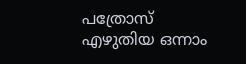പത്രോസ് എഴുതിയ ഒന്നാം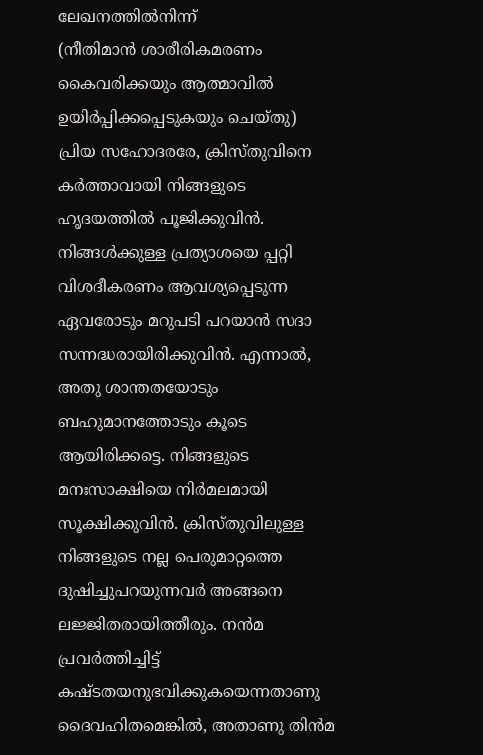ലേഖനത്തിൽനിന്ന്
(നീതിമാൻ ശാരീരികമരണം കൈവരിക്കയും ആത്മാവിൽ ഉയിർപ്പിക്കപ്പെടുകയും ചെയ്തു)
പ്രിയ സഹോദരരേ, ക്രിസ്തുവിനെ കർത്താവായി നിങ്ങളുടെ ഹൃദയത്തിൽ പൂജിക്കുവിൻ. നിങ്ങൾക്കുള്ള പ്രത്യാശയെ പ്പറ്റി വിശദീകരണം ആവശ്യപ്പെടുന്ന ഏവരോടും മറുപടി പറയാൻ സദാ സന്നദ്ധരായിരിക്കുവിൻ. എന്നാൽ, അതു ശാന്തതയോടും ബഹുമാനത്തോടും കൂടെ ആയിരിക്കട്ടെ. നിങ്ങളുടെ മനഃസാക്ഷിയെ നിർമലമായി സൂക്ഷിക്കുവിൻ. ക്രിസ്തുവിലുള്ള നിങ്ങളുടെ നല്ല പെരുമാറ്റത്തെ ദുഷിച്ചുപറയുന്നവർ അങ്ങനെ ലജ്ജിതരായിത്തീരും. നൻമ പ്രവർത്തിച്ചിട്ട് കഷ്ടതയനുഭവിക്കുകയെന്നതാണു ദൈവഹിതമെങ്കിൽ, അതാണു തിൻമ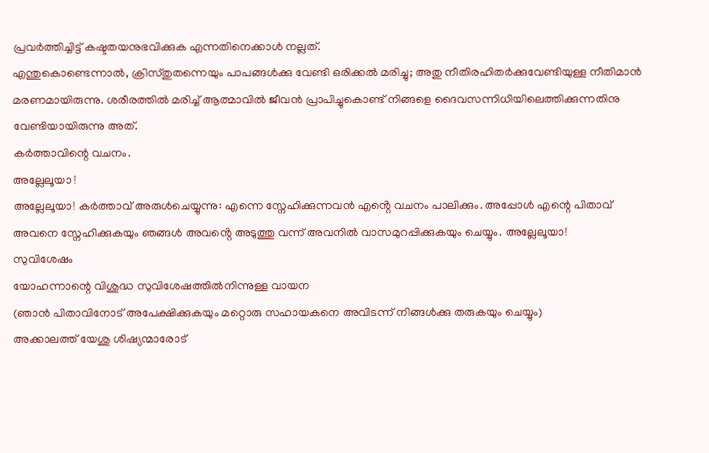പ്രവർത്തിച്ചിട്ട് കഷ്ടതയനുഭവിക്കുക എന്നതിനെക്കാൾ നല്ലത്.
എന്തുകൊണ്ടെന്നാൽ, ക്രിസ്തുതന്നെയും പാപങ്ങൾക്കു വേണ്ടി ഒരിക്കൽ മരിച്ചു; അതു നീതിരഹിതർക്കുവേണ്ടിയുള്ള നീതിമാൻ മരണമായിരുന്നു. ശരീരത്തിൽ മരിച്ച് ആത്മാവിൽ ജീവൻ പ്രാപിച്ചുകൊണ്ട് നിങ്ങളെ ദൈവസന്നിധിയിലെത്തിക്കുന്നതിനു വേണ്ടിയായിരുന്നു അത്.
കർത്താവിന്റെ വചനം.
അല്ലേലൂയാ !
അല്ലേലൂയാ! കർത്താവ് അരുൾചെയ്യുന്നു: എന്നെ സ്നേഹിക്കുന്നവൻ എൻ്റെ വചനം പാലിക്കും. അപ്പോൾ എന്റെ പിതാവ് അവനെ സ്നേഹിക്കുകയും ഞങ്ങൾ അവൻ്റെ അടുത്തു വന്ന് അവനിൽ വാസമുറപ്പിക്കുകയും ചെയ്യും. അല്ലേലൂയാ!
സുവിശേഷം
യോഹന്നാന്റെ വിശുദ്ധ സുവിശേഷത്തിൽനിന്നുള്ള വായന
(ഞാൻ പിതാവിനോട് അപേക്ഷിക്കുകയും മറ്റൊരു സഹായകനെ അവിടന്ന് നിങ്ങൾക്കു തരുകയും ചെയ്യും)
അക്കാലത്ത് യേശു ശിഷ്യന്മാരോട്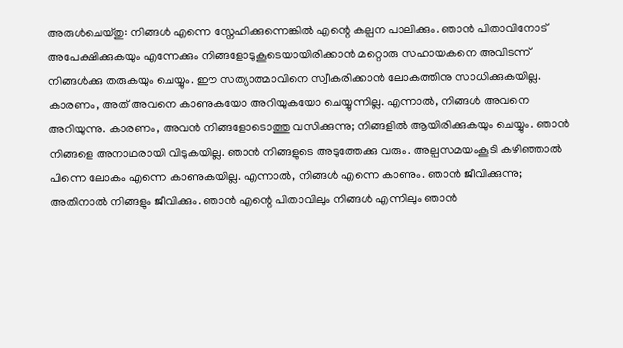അരുൾചെയ്തു: നിങ്ങൾ എന്നെ സ്നേഹിക്കുന്നെങ്കിൽ എന്റെ കല്പന പാലിക്കും. ഞാൻ പിതാവിനോട് അപേക്ഷിക്കുകയും എന്നേക്കും നിങ്ങളോടുകൂടെയായിരിക്കാൻ മറ്റൊരു സഹായകനെ അവിടന്ന് നിങ്ങൾക്കു തരുകയും ചെയ്യും. ഈ സത്യാത്മാവിനെ സ്വീകരിക്കാൻ ലോകത്തിനു സാധിക്കുകയില്ല. കാരണം, അത് അവനെ കാണുകയോ അറിയുകയോ ചെയ്യുന്നില്ല. എന്നാൽ, നിങ്ങൾ അവനെ അറിയുന്നു. കാരണം, അവൻ നിങ്ങളോടൊത്തു വസിക്കുന്നു; നിങ്ങളിൽ ആയിരിക്കുകയും ചെയ്യും. ഞാൻ നിങ്ങളെ അനാഥരായി വിടുകയില്ല. ഞാൻ നിങ്ങളുടെ അടുത്തേക്കു വരും. അല്പസമയംകൂടി കഴിഞ്ഞാൽ പിന്നെ ലോകം എന്നെ കാണുകയില്ല. എന്നാൽ, നിങ്ങൾ എന്നെ കാണും. ഞാൻ ജീവിക്കുന്നു; അതിനാൽ നിങ്ങളും ജീവിക്കും. ഞാൻ എന്റെ പിതാവിലും നിങ്ങൾ എന്നിലും ഞാൻ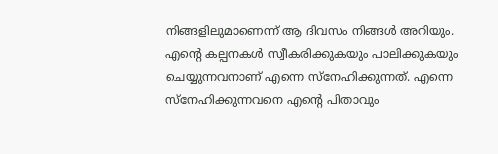നിങ്ങളിലുമാണെന്ന് ആ ദിവസം നിങ്ങൾ അറിയും. എന്റെ കല്പനകൾ സ്വീകരിക്കുകയും പാലിക്കുകയും ചെയ്യുന്നവനാണ് എന്നെ സ്നേഹിക്കുന്നത്. എന്നെ സ്നേഹിക്കുന്നവനെ എന്റെ പിതാവും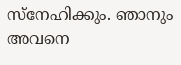സ്നേഹിക്കും. ഞാനും അവനെ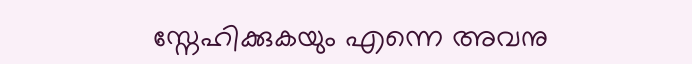സ്നേഹിക്കുകയും എന്നെ അവനു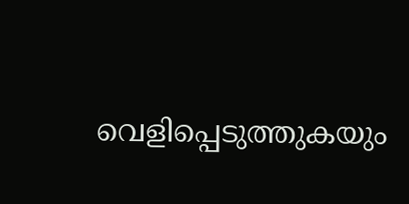വെളിപ്പെടുത്തുകയും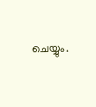ചെയ്യും.